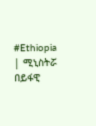#Ethiopia | ሚኒስትሯ በይፋዊ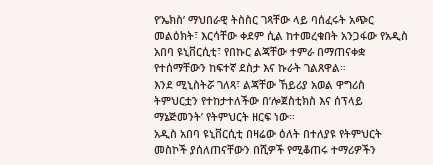የ’ኤክስ’ ማህበራዊ ትስስር ገጻቸው ላይ ባሰፈሩት አጭር መልዕክት፣ እርሳቸው ቀደም ሲል ከተመረቁበት አንጋፋው የአዲስ አበባ ዩኒቨርሲቲ፣ የበኩር ልጃቸው ተምራ በማጠናቀቋ የተሰማቸውን ከፍተኛ ደስታ እና ኩራት ገልጸዋል።
እንደ ሚኒስትሯ ገለጻ፣ ልጃቸው ኸይሪያ አወል ዋግሪስ ትምህርቷን የተከታተለችው በ’ሎጀስቲክስ እና ሰፕላይ ማኔጅመንት’ የትምህርት ዘርፍ ነው።
አዲስ አበባ ዩኒቨርሲቲ በዛሬው ዕለት በተለያዩ የትምህርት መስኮች ያሰለጠናቸውን በሺዎች የሚቆጠሩ ተማሪዎችን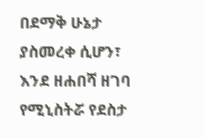በደማቅ ሁኔታ ያስመረቀ ሲሆን፣ እንደ ዘሐበሻ ዘገባ የሚኒስትሯ የደስታ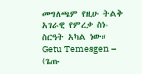መግለጫም የዚሁ ትልቅ አገራዊ የምረቃ ስነ-ስርዓት አካል ነው።
Getu Temesgen – (ጌጡ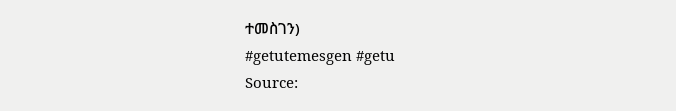ተመስገን)
#getutemesgen #getu
Source: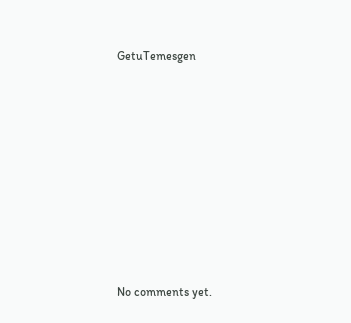GetuTemesgen









No comments yet.